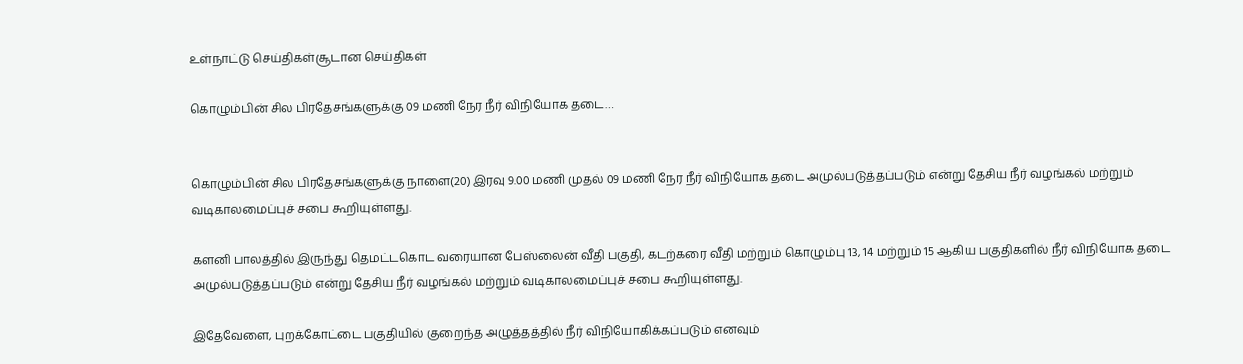உள்நாட்டு செய்திகள்சூடான செய்திகள்

கொழும்பின் சில பிரதேசங்களுக்கு 09 மணி நேர நீர் விநியோக தடை…


கொழும்பின் சில பிரதேசங்களுக்கு நாளை(20) இரவு 9.00 மணி முதல் 09 மணி நேர நீர் விநியோக தடை அமுல்படுத்தப்படும் என்று தேசிய நீர் வழங்கல் மற்றும் வடிகாலமைப்புச் சபை கூறியுள்ளது.

களனி பாலத்தில் இருந்து தெமட்டகொட வரையான பேஸ்லைன் வீதி பகுதி, கடற்கரை வீதி மற்றும் கொழும்பு 13, 14 மற்றும் 15 ஆகிய பகுதிகளில் நீர் விநியோக தடை அமுல்படுத்தப்படும் என்று தேசிய நீர் வழங்கல் மற்றும் வடிகாலமைப்புச் சபை கூறியுள்ளது.

இதேவேளை, புறக்கோட்டை பகுதியில் குறைந்த அழுத்தத்தில் நீர் விநியோகிக்கப்படும் எனவும்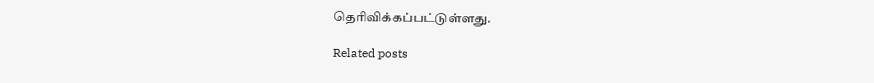தெரிவிக்கப்பட்டுள்ளது.

Related posts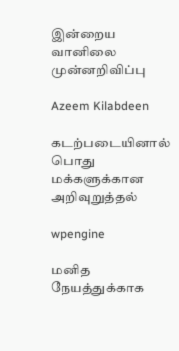இன்றைய வானிலை முன்னறிவிப்பு

Azeem Kilabdeen

கடற்படையினால் பொது மக்களுக்கான அறிவுறுத்தல்

wpengine

மனித நேயத்துக்காக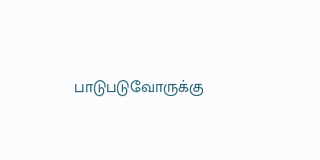பாடுபடுவோருக்கு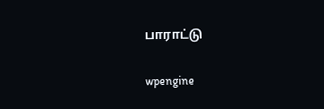பாராட்டு

wpengine